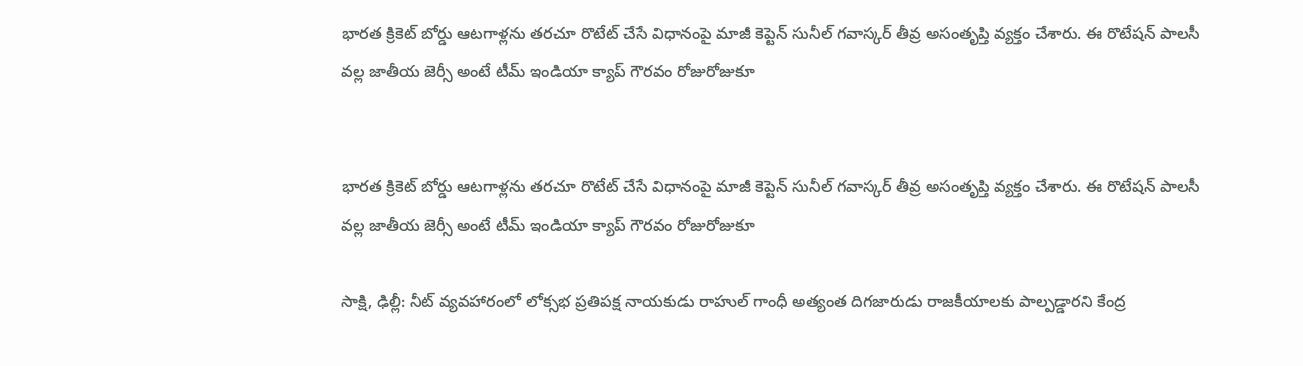భారత క్రికెట్ బోర్డు ఆటగాళ్లను తరచూ రొటేట్ చేసే విధానంపై మాజీ కెప్టెన్ సునీల్ గవాస్కర్ తీవ్ర అసంతృప్తి వ్యక్తం చేశారు. ఈ రొటేషన్ పాలసీ వల్ల జాతీయ జెర్సీ అంటే టీమ్ ఇండియా క్యాప్ గౌరవం రోజురోజుకూ


భారత క్రికెట్ బోర్డు ఆటగాళ్లను తరచూ రొటేట్ చేసే విధానంపై మాజీ కెప్టెన్ సునీల్ గవాస్కర్ తీవ్ర అసంతృప్తి వ్యక్తం చేశారు. ఈ రొటేషన్ పాలసీ వల్ల జాతీయ జెర్సీ అంటే టీమ్ ఇండియా క్యాప్ గౌరవం రోజురోజుకూ

సాక్షి, ఢిల్లీ: నీట్ వ్యవహారంలో లోక్సభ ప్రతిపక్ష నాయకుడు రాహుల్ గాంధీ అత్యంత దిగజారుడు రాజకీయాలకు పాల్పడ్డారని కేంద్ర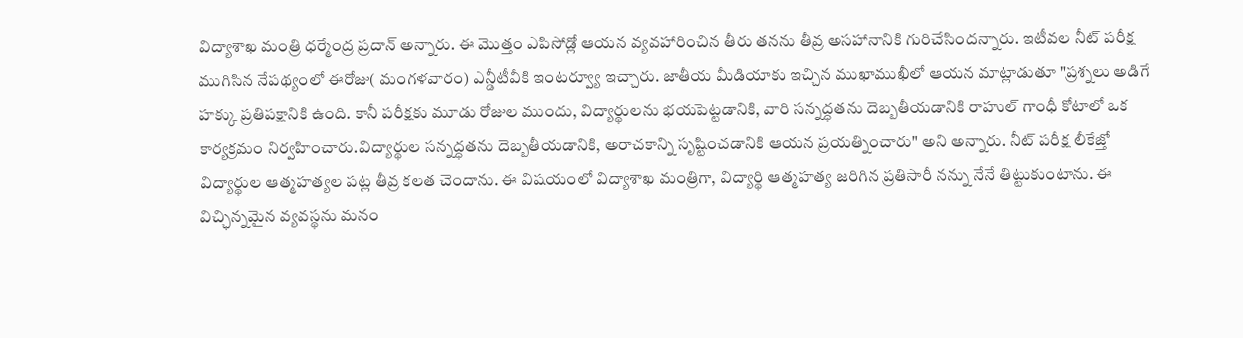విద్యాశాఖ మంత్రి ధర్మేంద్ర ప్రదాన్ అన్నారు. ఈ మెుత్తం ఎపిసోడ్లో ఆయన వ్యవహారించిన తీరు తనను తీవ్ర అసహానానికి గురిచేసిందన్నారు. ఇటీవల నీట్ పరీక్ష ముగిసిన నేపథ్యంలో ఈరోజు( మంగళవారం) ఎన్డీటీవీకి ఇంటర్వ్యూ ఇచ్చారు. జాతీయ మీడియాకు ఇచ్చిన ముఖాముఖీలో ఆయన మాట్లాడుతూ "ప్రశ్నలు అడిగే హక్కు ప్రతిపక్షానికి ఉంది. కానీ పరీక్షకు మూడు రోజుల ముందు, విద్యార్థులను భయపెట్టడానికి, వారి సన్నద్ధతను దెబ్బతీయడానికి రాహుల్ గాంధీ కోటాలో ఒక కార్యక్రమం నిర్వహించారు.విద్యార్థుల సన్నద్ధతను దెబ్బతీయడానికి, అరాచకాన్ని సృష్టించడానికి ఆయన ప్రయత్నించారు" అని అన్నారు. నీట్ పరీక్ష లీకేజ్తో విద్యార్థుల ఆత్మహత్యల పట్ల తీవ్ర కలత చెందాను. ఈ విషయంలో విద్యాశాఖ మంత్రిగా, విద్యార్థి ఆత్మహత్య జరిగిన ప్రతిసారీ నన్ను నేనే తిట్టుకుంటాను. ఈ విచ్ఛిన్నమైన వ్యవస్థను మనం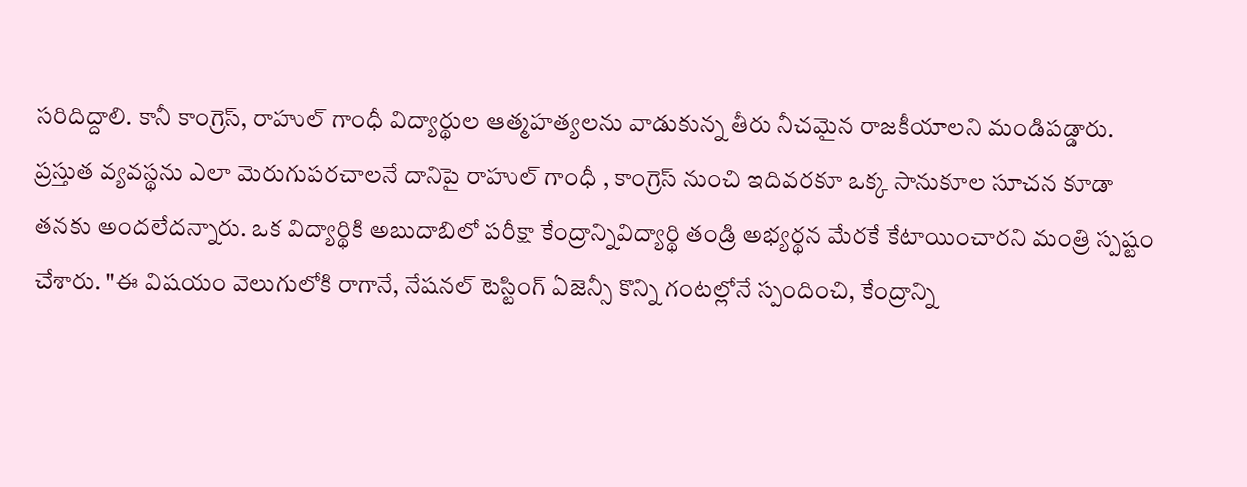సరిదిద్దాలి. కానీ కాంగ్రెస్, రాహుల్ గాంధీ విద్యార్థుల ఆత్మహత్యలను వాడుకున్న తీరు నీచమైన రాజకీయాలని మండిపడ్డారు. ప్రస్తుత వ్యవస్థను ఎలా మెరుగుపరచాలనే దానిపై రాహుల్ గాంధీ , కాంగ్రెస్ నుంచి ఇదివరకూ ఒక్క సానుకూల సూచన కూడా తనకు అందలేదన్నారు. ఒక విద్యార్థికి అబుదాబిలో పరీక్షా కేంద్రాన్నివిద్యార్థి తండ్రి అభ్యర్థన మేరకే కేటాయించారని మంత్రి స్పష్టం చేశారు. "ఈ విషయం వెలుగులోకి రాగానే, నేషనల్ టెస్టింగ్ ఏజెన్సీ కొన్ని గంటల్లోనే స్పందించి, కేంద్రాన్ని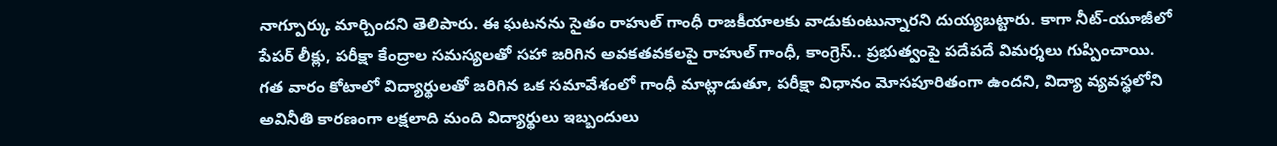నాగ్పూర్కు మార్చిందని తెలిపారు. ఈ ఘటనను సైతం రాహుల్ గాంధీ రాజకీయాలకు వాడుకుంటున్నారని దుయ్యబట్టారు. కాగా నీట్-యూజీలో పేపర్ లీక్లు, పరీక్షా కేంద్రాల సమస్యలతో సహా జరిగిన అవకతవకలపై రాహుల్ గాంధీ, కాంగ్రెస్.. ప్రభుత్వంపై పదేపదే విమర్శలు గుప్పించాయి. గత వారం కోటాలో విద్యార్థులతో జరిగిన ఒక సమావేశంలో గాంధీ మాట్లాడుతూ, పరీక్షా విధానం మోసపూరితంగా ఉందని, విద్యా వ్యవస్థలోని అవినీతి కారణంగా లక్షలాది మంది విద్యార్థులు ఇబ్బందులు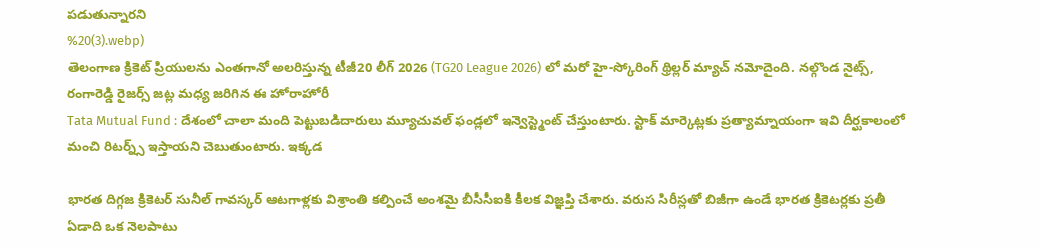పడుతున్నారని
%20(3).webp)
తెలంగాణ క్రికెట్ ప్రియులను ఎంతగానో అలరిస్తున్న టీజీ20 లీగ్ 2026 (TG20 League 2026) లో మరో హై-స్కోరింగ్ థ్రిల్లర్ మ్యాచ్ నమోదైంది. నల్గొండ నైట్స్, రంగారెడ్డి రైజర్స్ జట్ల మధ్య జరిగిన ఈ హోరాహోరీ
Tata Mutual Fund : దేశంలో చాలా మంది పెట్టుబడిదారులు మ్యూచువల్ ఫండ్లలో ఇన్వెస్ట్మెంట్ చేస్తుంటారు. స్టాక్ మార్కెట్లకు ప్రత్యామ్నాయంగా ఇవి దీర్ఘకాలంలో మంచి రిటర్న్స్ ఇస్తాయని చెబుతుంటారు. ఇక్కడ

భారత దిగ్గజ క్రికెటర్ సునీల్ గావస్కర్ ఆటగాళ్లకు విశ్రాంతి కల్పించే అంశమై బీసీసీఐకి కీలక విజ్ఞప్తి చేశారు. వరుస సిరీస్లతో బిజీగా ఉండే భారత క్రికెటర్లకు ప్రతీ ఏడాది ఒక నెలపాటు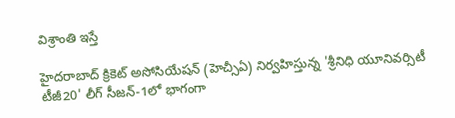విశ్రాంతి ఇస్తే

హైదరాబాద్ క్రికెట్ అసోసియేషన్ (హెచ్సీఏ) నిర్వహిస్తున్న 'శ్రీనిధి యూనివర్సిటీ టీజీ20' లీగ్ సీజన్-1లో భాగంగా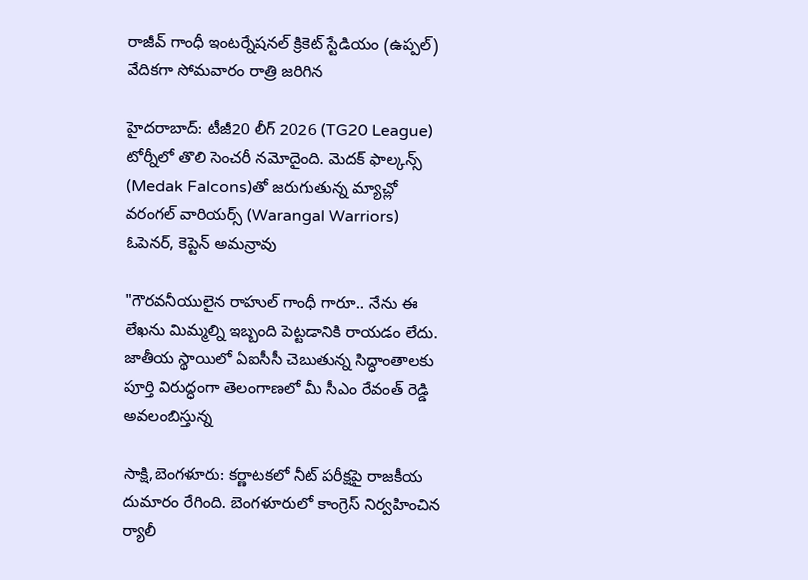రాజీవ్ గాంధీ ఇంటర్నేషనల్ క్రికెట్ స్టేడియం (ఉప్పల్) వేదికగా సోమవారం రాత్రి జరిగిన

హైదరాబాద్: టీజీ20 లీగ్ 2026 (TG20 League) టోర్నీలో తొలి సెంచరీ నమోదైంది. మెదక్ ఫాల్కన్స్ (Medak Falcons)తో జరుగుతున్న మ్యాచ్లో వరంగల్ వారియర్స్ (Warangal Warriors) ఓపెనర్, కెప్టెన్ అమన్రావు

"గౌరవనీయులైన రాహుల్ గాంధీ గారూ.. నేను ఈ లేఖను మిమ్మల్ని ఇబ్బంది పెట్టడానికి రాయడం లేదు. జాతీయ స్థాయిలో ఏఐసీసీ చెబుతున్న సిద్ధాంతాలకు పూర్తి విరుద్ధంగా తెలంగాణలో మీ సీఎం రేవంత్ రెడ్డి అవలంబిస్తున్న

సాక్షి,బెంగళూరు: కర్ణాటకలో నీట్ పరీక్షపై రాజకీయ దుమారం రేగింది. బెంగళూరులో కాంగ్రెస్ నిర్వహించిన ర్యాలీ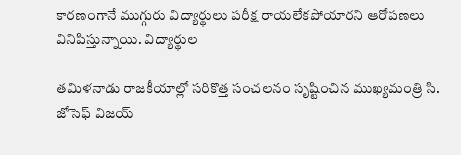కారణంగానే ముగ్గురు విద్యార్థులు పరీక్ష రాయలేకపోయారని ఆరోపణలు వినిపిస్తున్నాయి. విద్యార్థుల

తమిళనాడు రాజకీయాల్లో సరికొత్త సంచలనం సృష్టించిన ముఖ్యమంత్రి సి. జోసెఫ్ విజయ్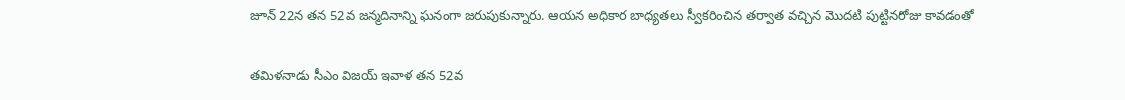జూన్ 22న తన 52వ జన్మదినాన్ని ఘనంగా జరుపుకున్నారు. ఆయన అధికార బాధ్యతలు స్వీకరించిన తర్వాత వచ్చిన మొదటి పుట్టినరోజు కావడంతో

తమిళనాడు సీఎం విజయ్ ఇవాళ తన 52వ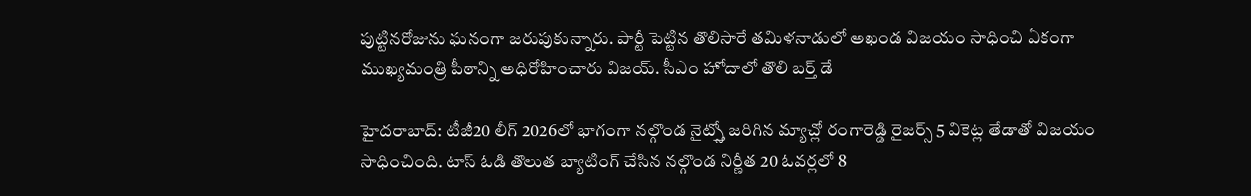పుట్టినరోజును ఘనంగా జరుపుకున్నారు. పార్టీ పెట్టిన తొలిసారే తమిళనాడులో అఖండ విజయం సాధించి ఏకంగా ముఖ్యమంత్రి పీఠాన్ని అధిరోహించారు విజయ్. సీఎం హోదాలో తొలి బర్త్ డే

హైదరాబాద్: టీజీ20 లీగ్ 2026లో భాగంగా నల్గొండ నైట్స్తో జరిగిన మ్యాచ్లో రంగారెడ్డి రైజర్స్ 5 వికెట్ల తేడాతో విజయం సాధించింది. టాస్ ఓడి తొలుత బ్యాటింగ్ చేసిన నల్గొండ నిర్ణీత 20 ఓవర్లలో 8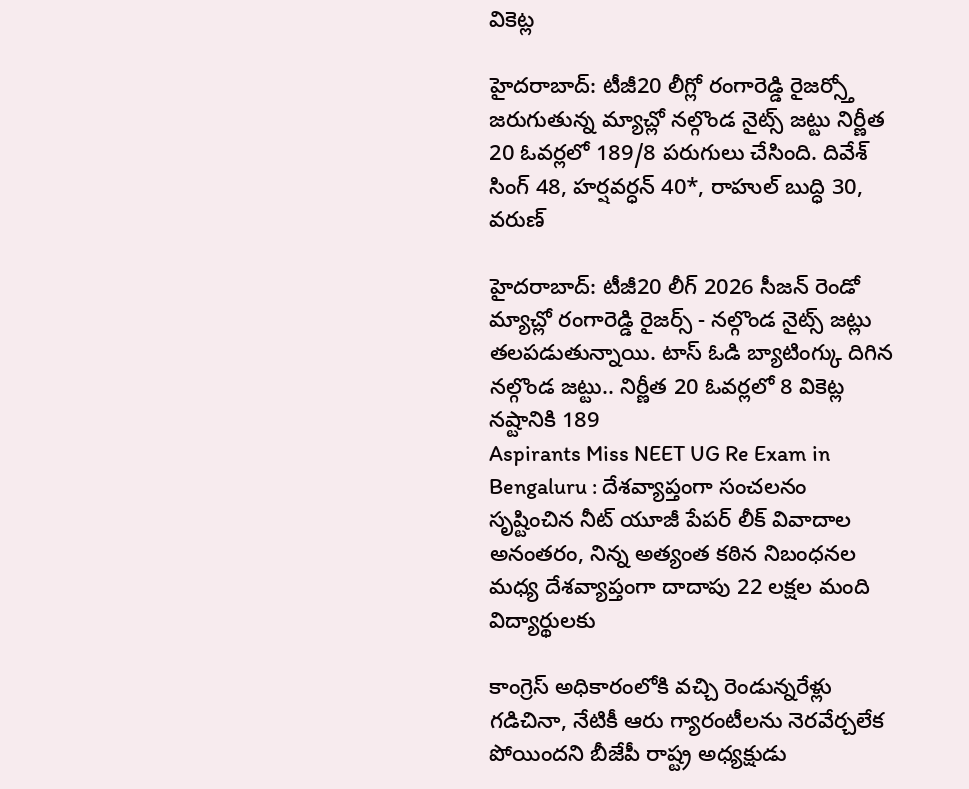వికెట్ల

హైదరాబాద్: టీజీ20 లీగ్లో రంగారెడ్డి రైజర్స్తో జరుగుతున్న మ్యాచ్లో నల్గొండ నైట్స్ జట్టు నిర్ణీత 20 ఓవర్లలో 189/8 పరుగులు చేసింది. దివేశ్ సింగ్ 48, హర్షవర్ధన్ 40*, రాహుల్ బుద్ధి 30, వరుణ్

హైదరాబాద్: టీజీ20 లీగ్ 2026 సీజన్ రెండో మ్యాచ్లో రంగారెడ్డి రైజర్స్ - నల్గొండ నైట్స్ జట్లు తలపడుతున్నాయి. టాస్ ఓడి బ్యాటింగ్కు దిగిన నల్గొండ జట్టు.. నిర్ణీత 20 ఓవర్లలో 8 వికెట్ల నష్టానికి 189
Aspirants Miss NEET UG Re Exam in Bengaluru : దేశవ్యాప్తంగా సంచలనం సృష్టించిన నీట్ యూజీ పేపర్ లీక్ వివాదాల అనంతరం, నిన్న అత్యంత కఠిన నిబంధనల మధ్య దేశవ్యాప్తంగా దాదాపు 22 లక్షల మంది విద్యార్థులకు

కాంగ్రెస్ అధికారంలోకి వచ్చి రెండున్నరేళ్లు గడిచినా, నేటికీ ఆరు గ్యారంటీలను నెరవేర్చలేక పోయిందని బీజేపీ రాష్ట్ర అధ్యక్షుడు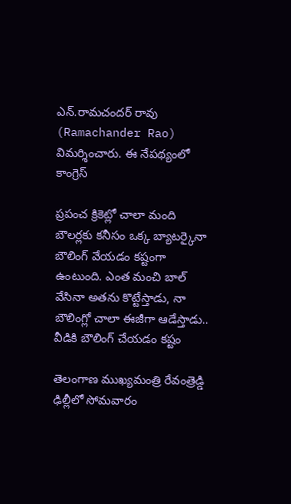ఎన్.రామచందర్ రావు (Ramachander Rao) విమర్శించారు. ఈ నేపథ్యంలో కాంగ్రెస్

ప్రపంచ క్రికెట్లో చాలా మంది బౌలర్లకు కనీసం ఒక్క బ్యాటర్కైనా బౌలింగ్ వేయడం కష్టంగా ఉంటుంది. ఎంత మంచి బాల్ వేసినా అతను కొట్టేస్తాడు, నా బౌలింగ్లో చాలా ఈజీగా ఆడేస్తాడు.. వీడికి బౌలింగ్ చేయడం కష్టం

తెలంగాణ ముఖ్యమంత్రి రేవంత్రెడ్డి ఢిల్లీలో సోమవారం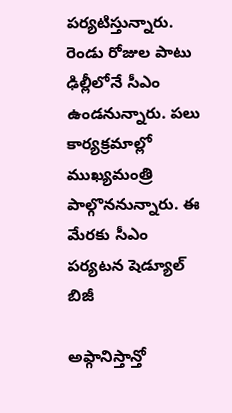పర్యటిస్తున్నారు. రెండు రోజుల పాటు ఢిల్లీలోనే సీఎం ఉండనున్నారు. పలు కార్యక్రమాల్లో ముఖ్యమంత్రి పాల్గొననున్నారు. ఈ మేరకు సీఎం పర్యటన షెడ్యూల్ బిజీ

అఫ్గానిస్తాన్తో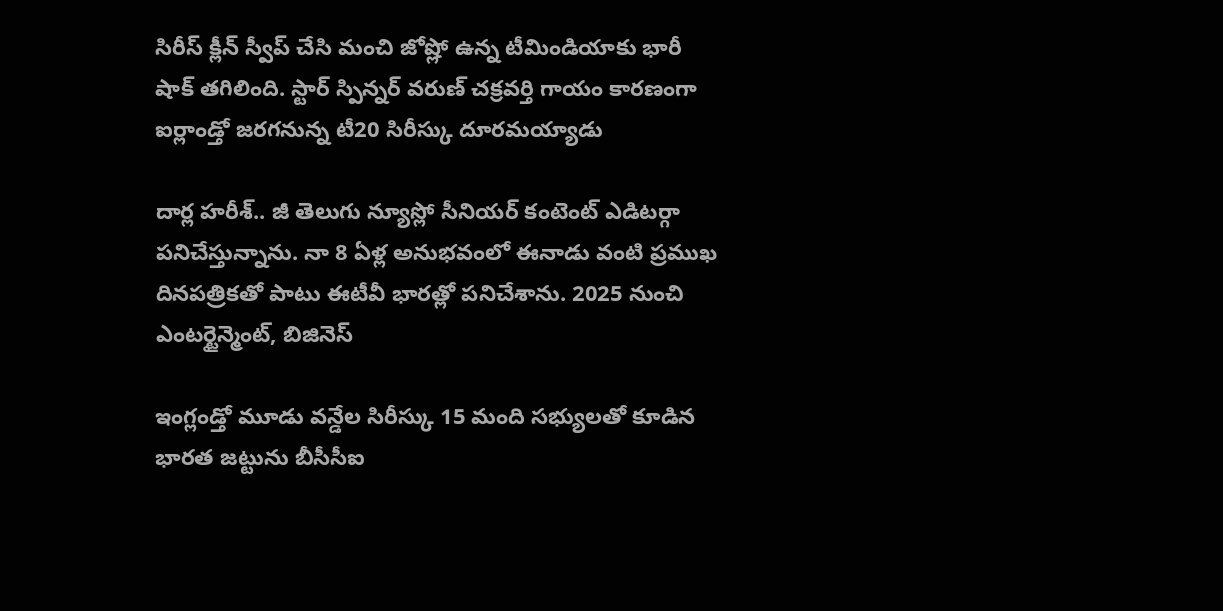సిరీస్ క్లీన్ స్వీప్ చేసి మంచి జోష్లో ఉన్న టీమిండియాకు భారీ షాక్ తగిలింది. స్టార్ స్పిన్నర్ వరుణ్ చక్రవర్తి గాయం కారణంగా ఐర్లాండ్తో జరగనున్న టీ20 సిరీస్కు దూరమయ్యాడు

దార్ల హరీశ్.. జీ తెలుగు న్యూస్లో సీనియర్ కంటెంట్ ఎడిటర్గా పనిచేస్తున్నాను. నా 8 ఏళ్ల అనుభవంలో ఈనాడు వంటి ప్రముఖ దినపత్రికతో పాటు ఈటీవీ భారత్లో పనిచేశాను. 2025 నుంచి ఎంటర్టైన్మెంట్, బిజినెస్

ఇంగ్లండ్తో మూడు వన్డేల సిరీస్కు 15 మంది సభ్యులతో కూడిన భారత జట్టును బీసీసీఐ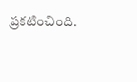ప్రకటించింది.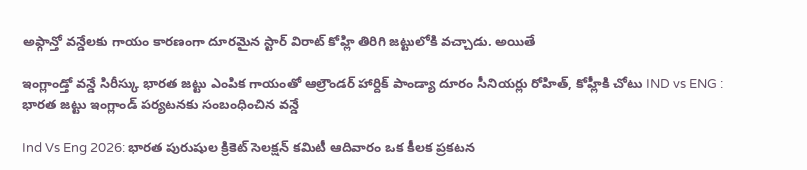అఫ్గాన్తో వన్డేలకు గాయం కారణంగా దూరమైన స్టార్ విరాట్ కోహ్లి తిరిగి జట్టులోకి వచ్చాడు. అయితే

ఇంగ్లాండ్తో వన్డే సిరీస్కు భారత జట్టు ఎంపిక గాయంతో ఆల్రౌండర్ హార్దిక్ పాండ్యా దూరం సీనియర్లు రోహిత్, కోహ్లీకి చోటు IND vs ENG : భారత జట్టు ఇంగ్లాండ్ పర్యటనకు సంబంధించిన వన్డే

Ind Vs Eng 2026: భారత పురుషుల క్రికెట్ సెలక్షన్ కమిటీ ఆదివారం ఒక కీలక ప్రకటన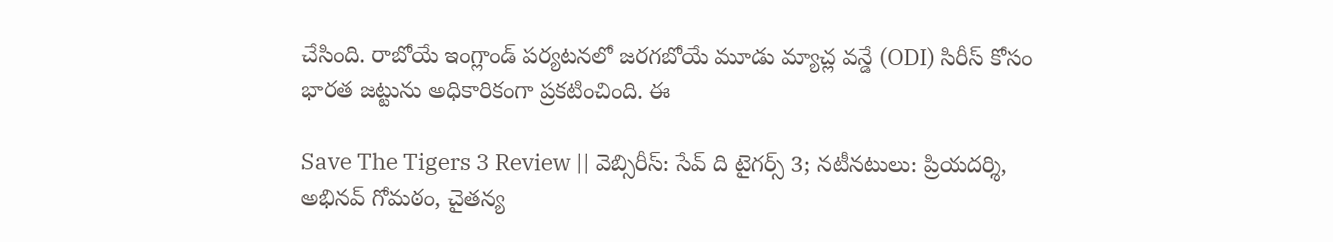చేసింది. రాబోయే ఇంగ్లాండ్ పర్యటనలో జరగబోయే మూడు మ్యాచ్ల వన్డే (ODI) సిరీస్ కోసం భారత జట్టును అధికారికంగా ప్రకటించింది. ఈ

Save The Tigers 3 Review || వెబ్సిరీస్: సేవ్ ది టైగర్స్ 3; నటీనటులు: ప్రియదర్శి, అభినవ్ గోమఠం, చైతన్య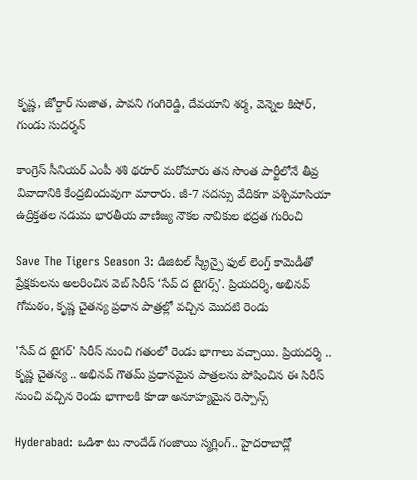కృష్ణ, జోర్దార్ సుజాత, పావని గంగిరెడ్డి, దేవయాని శర్మ, వెన్నెల కిషోర్, గుండు సుదర్శన్

కాంగ్రెస్ సీనియర్ ఎంపీ శశి థరూర్ మరోమారు తన సొంత పార్టీలోనే తీవ్ర వివాదానికి కేంద్రబిందువుగా మారారు. జీ-7 సదస్సు వేదికగా పశ్చిమాసియా ఉద్రిక్తతల నడుమ భారతీయ వాణిజ్య నౌకల నావికుల భద్రత గురించి

Save The Tigers Season 3: డిజిటల్ స్క్రీన్పై ఫుల్ లెంగ్త్ కామెడీతో ప్రేక్షకులను అలరించిన వెబ్ సిరీస్ ‘సేవ్ ద టైగర్స్’. ప్రియదర్శి, అభినవ్ గోమఠం, కృష్ణ చైతన్య ప్రధాన పాత్రల్లో వచ్చిన మొదటి రెండు

'సేవ్ ద టైగర్' సిరీస్ నుంచి గతంలో రెండు భాగాలు వచ్చాయి. ప్రియదర్శి .. కృష్ణ చైతన్య .. అభినవ్ గౌతమ్ ప్రధానమైన పాత్రలను పోషించిన ఈ సిరీస్ నుంచి వచ్చిన రెండు భాగాలకి కూడా అనూహ్యమైన రెస్పాన్స్

Hyderabad: ఒడిశా టు నాందేడ్ గంజాయి స్మగ్లింగ్.. హైదరాబాద్లో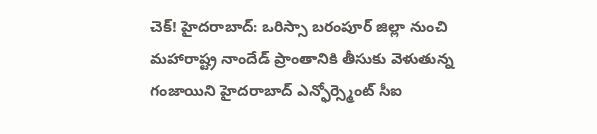చెక్! హైదరాబాద్: ఒరిస్సా బరంపూర్ జిల్లా నుంచి మహారాష్ట్ర నాందేడ్ ప్రాంతానికి తీసుకు వెళుతున్న గంజాయిని హైదరాబాద్ ఎన్ఫోర్స్మెంట్ సీఐ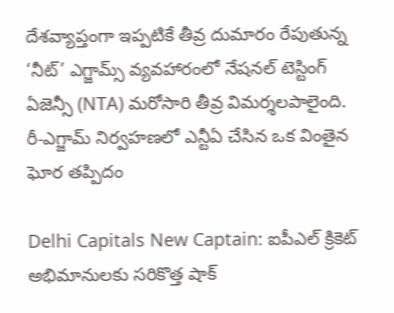దేశవ్యాప్తంగా ఇప్పటికే తీవ్ర దుమారం రేపుతున్న ‘నీట్’ ఎగ్జామ్స్ వ్యవహారంలో నేషనల్ టెస్టింగ్ ఏజెన్సీ (NTA) మరోసారి తీవ్ర విమర్శలపాలైంది. రీ-ఎగ్జామ్ నిర్వహణలో ఎన్టీఏ చేసిన ఒక వింతైన ఘోర తప్పిదం

Delhi Capitals New Captain: ఐపీఎల్ క్రికెట్ అభిమానులకు సరికొత్త షాక్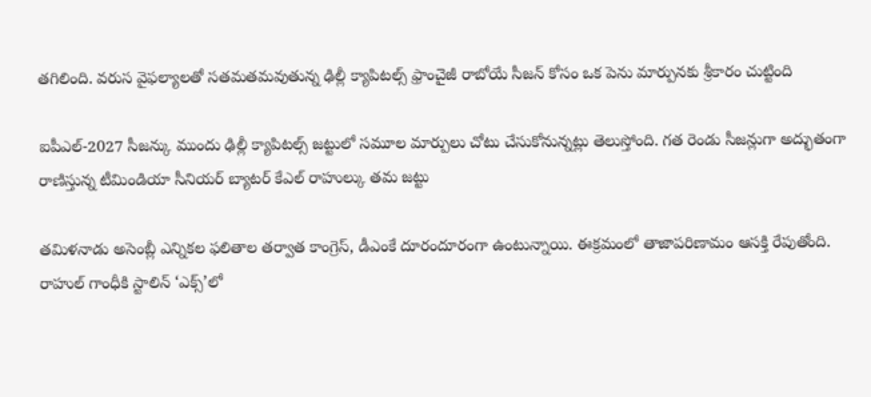తగిలింది. వరుస వైఫల్యాలతో సతమతమవుతున్న ఢిల్లీ క్యాపిటల్స్ ఫ్రాంచైజీ రాబోయే సీజన్ కోసం ఒక పెను మార్పునకు శ్రీకారం చుట్టింది

ఐపీఎల్-2027 సీజన్కు ముందు ఢిల్లీ క్యాపిటల్స్ జట్టులో సమూల మార్పులు చోటు చేసుకోనున్నట్లు తెలుస్తోంది. గత రెండు సీజన్లుగా అద్భుతంగా రాణిస్తున్న టీమిండియా సీనియర్ బ్యాటర్ కేఎల్ రాహుల్కు తమ జట్టు

తమిళనాడు అసెంబ్లీ ఎన్నికల ఫలితాల తర్వాత కాంగ్రెస్, డీఎంకే దూరందూరంగా ఉంటున్నాయి. ఈక్రమంలో తాజాపరిణామం ఆసక్తి రేపుతోంది. రాహుల్ గాంధీకి స్టాలిన్ ‘ఎక్స్’లో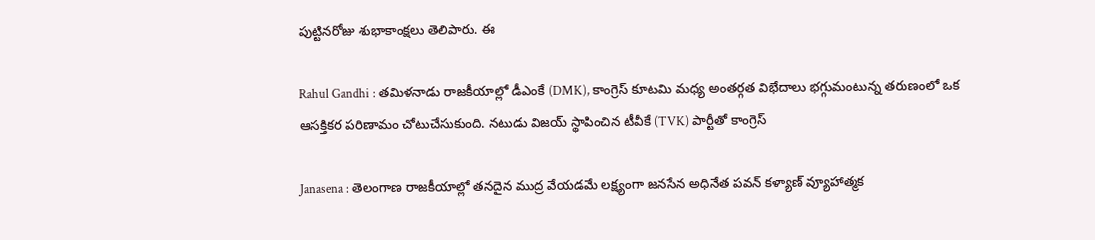పుట్టినరోజు శుభాకాంక్షలు తెలిపారు. ఈ

Rahul Gandhi : తమిళనాడు రాజకీయాల్లో డీఎంకే (DMK), కాంగ్రెస్ కూటమి మధ్య అంతర్గత విభేదాలు భగ్గుమంటున్న తరుణంలో ఒక ఆసక్తికర పరిణామం చోటుచేసుకుంది. నటుడు విజయ్ స్థాపించిన టీవీకే (TVK) పార్టీతో కాంగ్రెస్

Janasena : తెలంగాణ రాజకీయాల్లో తనదైన ముద్ర వేయడమే లక్ష్యంగా జనసేన అధినేత పవన్ కళ్యాణ్ వ్యూహాత్మక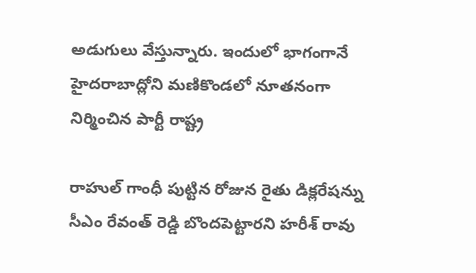అడుగులు వేస్తున్నారు. ఇందులో భాగంగానే హైదరాబాద్లోని మణికొండలో నూతనంగా నిర్మించిన పార్టీ రాష్ట్ర

రాహుల్ గాంధీ పుట్టిన రోజున రైతు డిక్లరేషన్ను సీఎం రేవంత్ రెడ్డి బొందపెట్టారని హరీశ్ రావు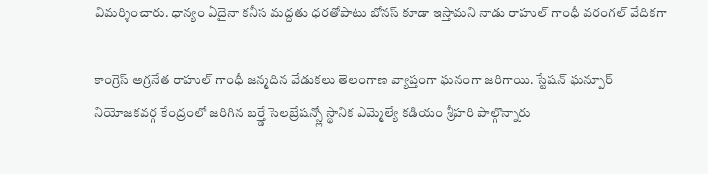విమర్శించారు. ధాన్యం ఏదైనా కనీస మద్దతు ధరతోపాటు బోనస్ కూడా ఇస్తామని నాడు రాహుల్ గాంధీ వరంగల్ వేదికగా

కాంగ్రెస్ అగ్రనేత రాహుల్ గాంధీ జన్మదిన వేడుకలు తెలంగాణ వ్యాప్తంగా ఘనంగా జరిగాయి. స్టేషన్ ఘన్పూర్ నియోజకవర్గ కేంద్రంలో జరిగిన బర్త్డే సెలబ్రేషన్స్లో స్థానిక ఎమ్మెల్యే కడియం శ్రీహరి పాల్గొన్నారు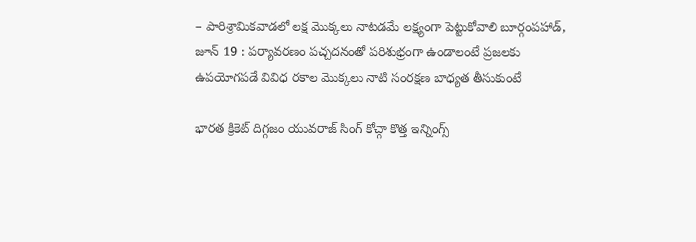– పారిశ్రామికవాడలో లక్ష మొక్కలు నాటడమే లక్ష్యంగా పెట్టుకోవాలి బూర్గంపహాడ్, జూన్ 19 : పర్యావరణం పచ్చదనంతో పరిశుభ్రంగా ఉండాలంటే ప్రజలకు ఉపయోగపడే వివిధ రకాల మొక్కలు నాటి సంరక్షణ బాధ్యత తీసుకుంటే

భారత క్రికెట్ దిగ్గజం యువరాజ్ సింగ్ కోచ్గా కొత్త ఇన్నింగ్స్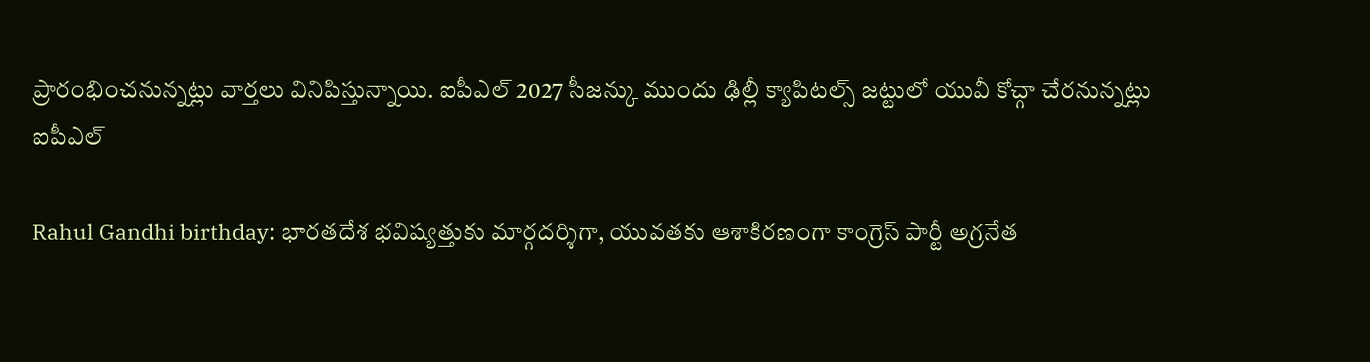ప్రారంభించనున్నట్లు వార్తలు వినిపిస్తున్నాయి. ఐపీఎల్ 2027 సీజన్కు ముందు ఢిల్లీ క్యాపిటల్స్ జట్టులో యువీ కోచ్గా చేరనున్నట్లు ఐపీఎల్

Rahul Gandhi birthday: భారతదేశ భవిష్యత్తుకు మార్గదర్శిగా, యువతకు ఆశాకిరణంగా కాంగ్రెస్ పార్టీ అగ్రనేత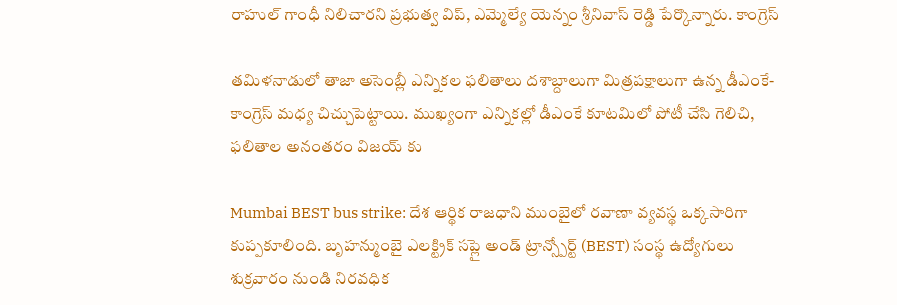రాహుల్ గాంధీ నిలిచారని ప్రభుత్వ విప్, ఎమ్మెల్యే యెన్నం శ్రీనివాస్ రెడ్డి పేర్కొన్నారు. కాంగ్రెస్

తమిళనాడులో తాజా అసెంబ్లీ ఎన్నికల ఫలితాలు దశాబ్దాలుగా మిత్రపక్షాలుగా ఉన్న డీఎంకే-కాంగ్రెస్ మధ్య చిచ్చుపెట్టాయి. ముఖ్యంగా ఎన్నికల్లో డీఎంకే కూటమిలో పోటీ చేసి గెలిచి, ఫలితాల అనంతరం విజయ్ కు

Mumbai BEST bus strike: దేశ ఆర్థిక రాజధాని ముంబైలో రవాణా వ్యవస్థ ఒక్కసారిగా కుప్పకూలింది. బృహన్ముంబై ఎలక్ట్రిక్ సప్లై అండ్ ట్రాన్స్పోర్ట్ (BEST) సంస్థ ఉద్యోగులు శుక్రవారం నుండి నిరవధిక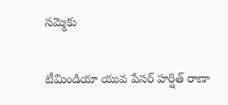సమ్మెకు

టీమిండియా యువ పేసర్ హర్షిత్ రాణా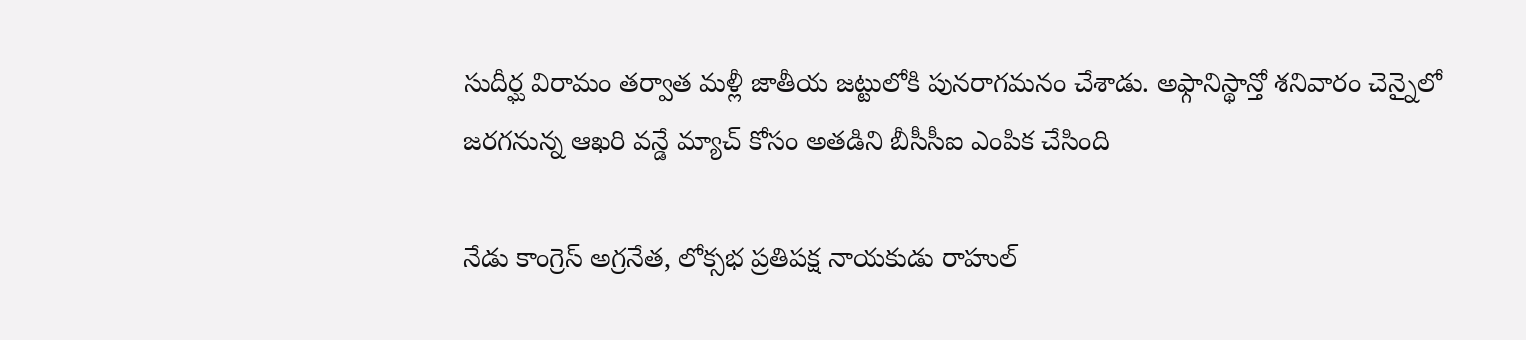సుదీర్ఘ విరామం తర్వాత మళ్లీ జాతీయ జట్టులోకి పునరాగమనం చేశాడు. అఫ్గానిస్థాన్తో శనివారం చెన్నైలో జరగనున్న ఆఖరి వన్డే మ్యాచ్ కోసం అతడిని బీసీసీఐ ఎంపిక చేసింది

నేడు కాంగ్రెస్ అగ్రనేత, లోక్సభ ప్రతిపక్ష నాయకుడు రాహుల్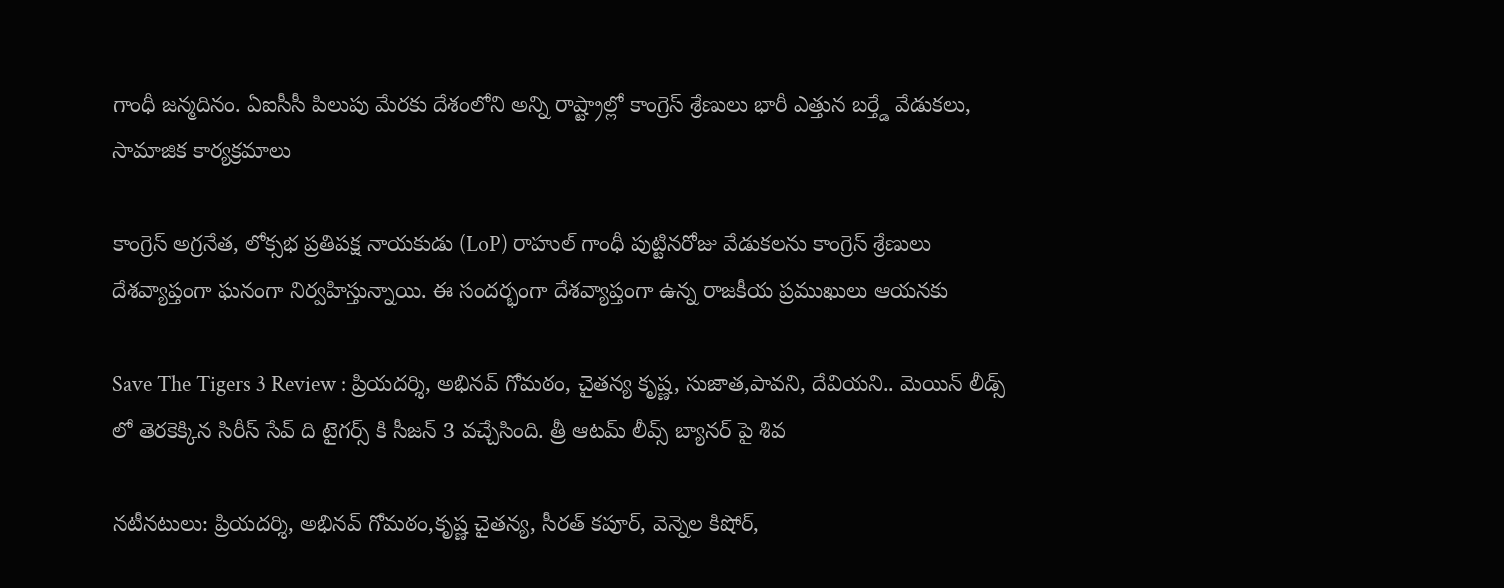గాంధీ జన్మదినం. ఏఐసీసీ పిలుపు మేరకు దేశంలోని అన్ని రాష్ట్రాల్లో కాంగ్రెస్ శ్రేణులు భారీ ఎత్తున బర్త్డే వేడుకలు, సామాజిక కార్యక్రమాలు

కాంగ్రెస్ అగ్రనేత, లోక్సభ ప్రతిపక్ష నాయకుడు (LoP) రాహుల్ గాంధీ పుట్టినరోజు వేడుకలను కాంగ్రెస్ శ్రేణులు దేశవ్యాప్తంగా ఘనంగా నిర్వహిస్తున్నాయి. ఈ సందర్భంగా దేశవ్యాప్తంగా ఉన్న రాజకీయ ప్రముఖులు ఆయనకు

Save The Tigers 3 Review : ప్రియదర్శి, అభినవ్ గోమఠం, చైతన్య కృష్ణ, సుజాత,పావని, దేవియని.. మెయిన్ లీడ్స్ లో తెరకెక్కిన సిరీస్ సేవ్ ది టైగర్స్ కి సీజన్ 3 వచ్చేసింది. త్రీ ఆటమ్ లీవ్స్ బ్యానర్ పై శివ

నటీనటులు: ప్రియదర్శి, అభినవ్ గోమఠం,కృష్ణ చైతన్య, సీరత్ కపూర్, వెన్నెల కిషోర్,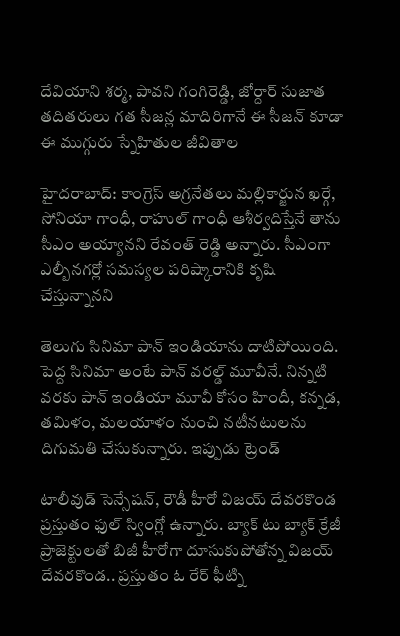దేవియాని శర్మ, పావని గంగిరెడ్డి, జోర్దార్ సుజాత తదితరులు గత సీజన్ల మాదిరిగానే ఈ సీజన్ కూడా ఈ ముగ్గురు స్నేహితుల జీవితాల

హైదరాబాద్: కాంగ్రెస్ అగ్రనేతలు మల్లికార్జున ఖర్గే, సోనియా గాంధీ, రాహుల్ గాంధీ ఆశీర్వదిస్తేనే తాను సీఎం అయ్యానని రేవంత్ రెడ్డి అన్నారు. సీఎంగా ఎల్బీనగర్లో సమస్యల పరిష్కారానికి కృషి చేస్తున్నానని

తెలుగు సినిమా పాన్ ఇండియాను దాటిపోయింది. పెద్ద సినిమా అంటే పాన్ వరల్డ్ మూవీనే. నిన్నటి వరకు పాన్ ఇండియా మూవీ కోసం హిందీ, కన్నడ, తమిళం, మలయాళం నుంచి నటీనటులను దిగుమతి చేసుకున్నారు. ఇప్పుడు ట్రెండ్

టాలీవుడ్ సెన్సేషన్, రౌడీ హీరో విజయ్ దేవరకొండ ప్రస్తుతం ఫుల్ స్వింగ్లో ఉన్నారు. బ్యాక్ టు బ్యాక్ క్రేజీ ప్రాజెక్టులతో బిజీ హీరోగా దూసుకుపోతోన్న విజయ్ దేవరకొండ.. ప్రస్తుతం ఓ రేర్ ఫీట్ని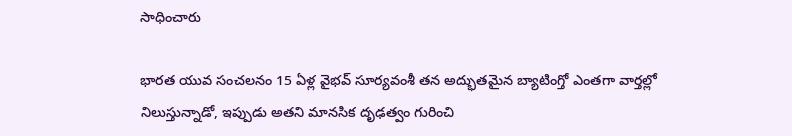సాధించారు

భారత యువ సంచలనం 15 ఏళ్ల వైభవ్ సూర్యవంశీ తన అద్భుతమైన బ్యాటింగ్తో ఎంతగా వార్తల్లో నిలుస్తున్నాడో, ఇప్పుడు అతని మానసిక దృఢత్వం గురించి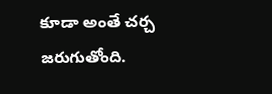కూడా అంతే చర్చ జరుగుతోంది.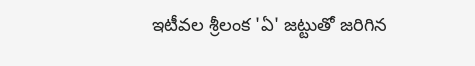ఇటీవల శ్రీలంక 'ఏ' జట్టుతో జరిగిన